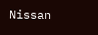Nissan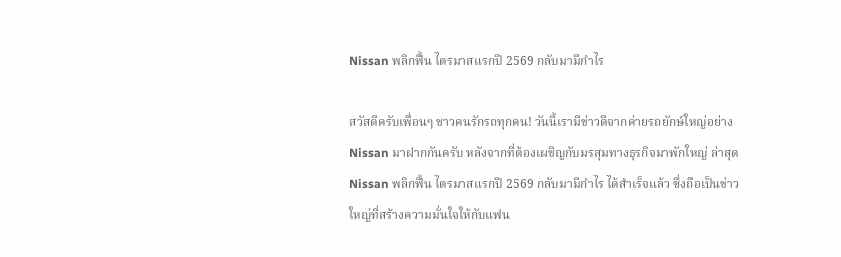Nissan พลิกฟื้น ไตรมาสแรกปี 2569 กลับมามีกำไร

สวัสดีครับเพื่อนๆ ชาวคนรักรถทุกคน! วันนี้เรามีข่าวดีจากค่ายรถยักษ์ใหญ่อย่าง Nissan มาฝากกันครับ หลังจากที่ต้องเผชิญกับมรสุมทางธุรกิจมาพักใหญ่ ล่าสุด Nissan พลิกฟื้น ไตรมาสแรกปี 2569 กลับมามีกำไร ได้สำเร็จแล้ว ซึ่งถือเป็นข่าวใหญ่ที่สร้างความมั่นใจให้กับแฟน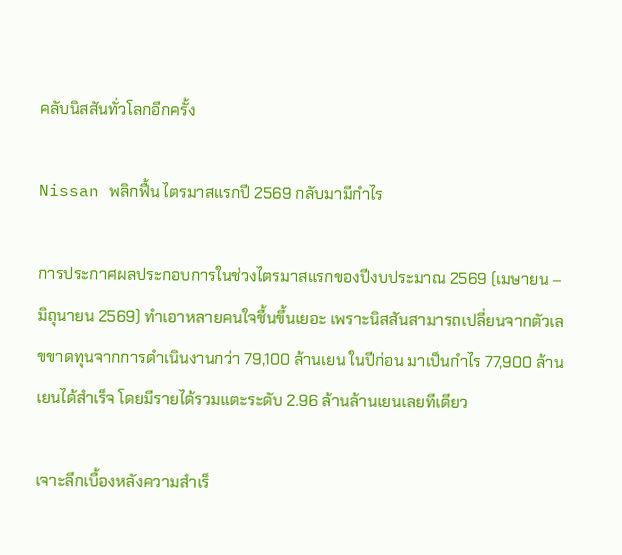คลับนิสสันทั่วโลกอีกครั้ง

Nissan พลิกฟื้น ไตรมาสแรกปี 2569 กลับมามีกำไร

การประกาศผลประกอบการในช่วงไตรมาสแรกของปีงบประมาณ 2569 (เมษายน – มิถุนายน 2569) ทำเอาหลายคนใจชื้นขึ้นเยอะ เพราะนิสสันสามารถเปลี่ยนจากตัวเลขขาดทุนจากการดำเนินงานกว่า 79,100 ล้านเยน ในปีก่อน มาเป็นกำไร 77,900 ล้านเยนได้สำเร็จ โดยมีรายได้รวมแตะระดับ 2.96 ล้านล้านเยนเลยทีเดียว

เจาะลึกเบื้องหลังความสำเร็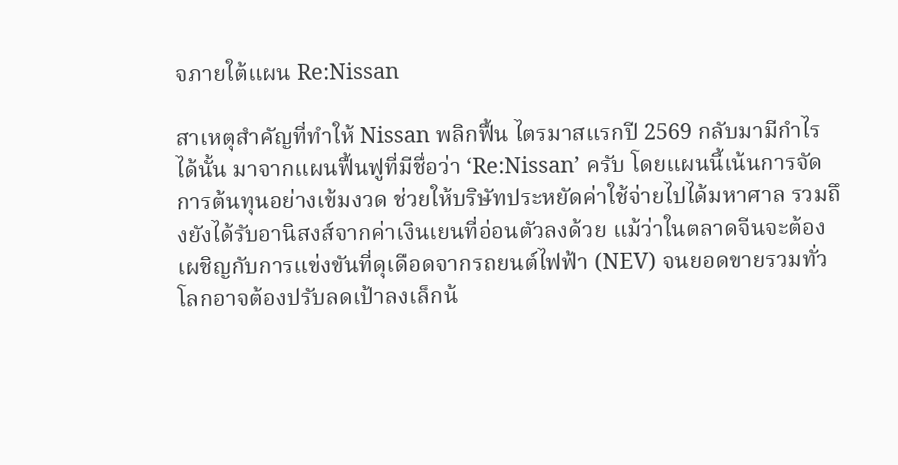จภายใต้แผน Re:Nissan

สาเหตุสำคัญที่ทำให้ Nissan พลิกฟื้น ไตรมาสแรกปี 2569 กลับมามีกำไร ได้นั้น มาจากแผนฟื้นฟูที่มีชื่อว่า ‘Re:Nissan’ ครับ โดยแผนนี้เน้นการจัดการต้นทุนอย่างเข้มงวด ช่วยให้บริษัทประหยัดค่าใช้จ่ายไปได้มหาศาล รวมถึงยังได้รับอานิสงส์จากค่าเงินเยนที่อ่อนตัวลงด้วย แม้ว่าในตลาดจีนจะต้องเผชิญกับการแข่งขันที่ดุเดือดจากรถยนต์ไฟฟ้า (NEV) จนยอดขายรวมทั่วโลกอาจต้องปรับลดเป้าลงเล็กน้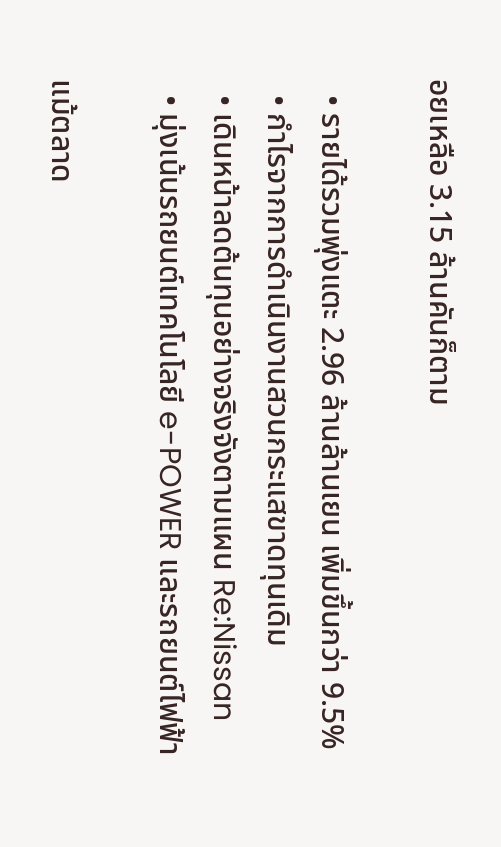อยเหลือ 3.15 ล้านคันก็ตาม

  • รายได้รวมพุ่งแตะ 2.96 ล้านล้านเยน เพิ่มขึ้นกว่า 9.5%
  • กำไรจากการดำเนินงานสวนกระแสขาดทุนเดิม
  • เดินหน้าลดต้นทุนอย่างจริงจังตามแผน Re:Nissan
  • มุ่งเน้นรถยนต์เทคโนโลยี e-POWER และรถยนต์ไฟฟ้า

แม้ตลาด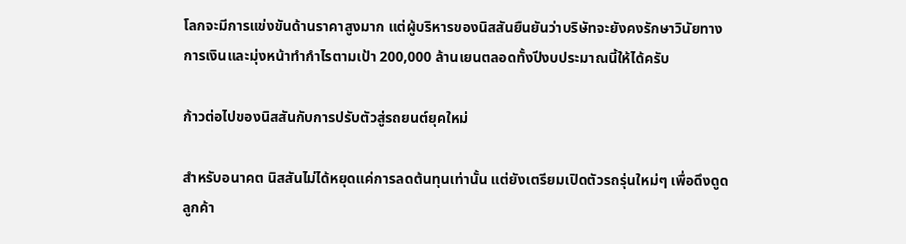โลกจะมีการแข่งขันด้านราคาสูงมาก แต่ผู้บริหารของนิสสันยืนยันว่าบริษัทจะยังคงรักษาวินัยทางการเงินและมุ่งหน้าทำกำไรตามเป้า 200,000 ล้านเยนตลอดทั้งปีงบประมาณนี้ให้ได้ครับ

ก้าวต่อไปของนิสสันกับการปรับตัวสู่รถยนต์ยุคใหม่

สำหรับอนาคต นิสสันไม่ได้หยุดแค่การลดต้นทุนเท่านั้น แต่ยังเตรียมเปิดตัวรถรุ่นใหม่ๆ เพื่อดึงดูดลูกค้า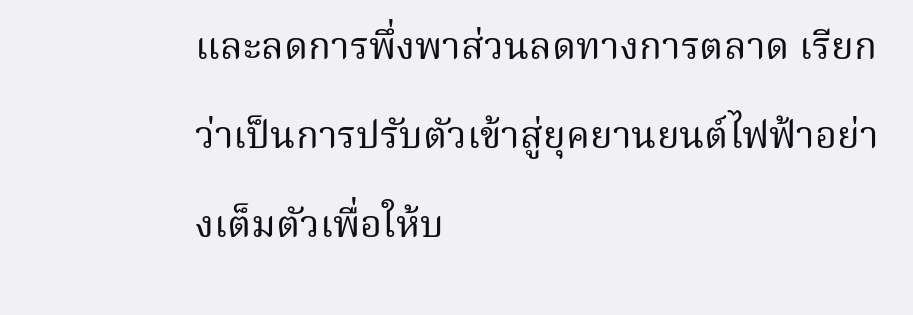และลดการพึ่งพาส่วนลดทางการตลาด เรียกว่าเป็นการปรับตัวเข้าสู่ยุคยานยนต์ไฟฟ้าอย่างเต็มตัวเพื่อให้บ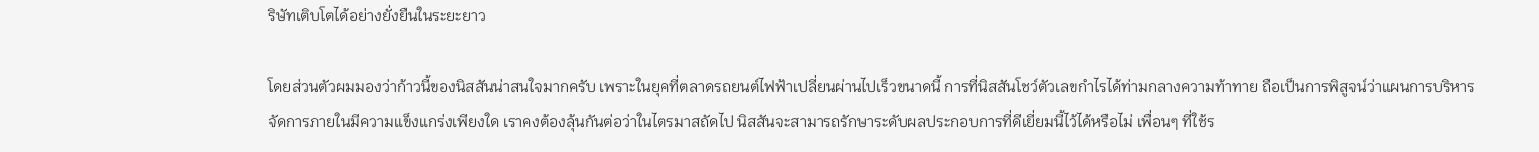ริษัทเติบโตได้อย่างยั่งยืนในระยะยาว

โดยส่วนตัวผมมองว่าก้าวนี้ของนิสสันน่าสนใจมากครับ เพราะในยุคที่ตลาดรถยนต์ไฟฟ้าเปลี่ยนผ่านไปเร็วขนาดนี้ การที่นิสสันโชว์ตัวเลขกำไรได้ท่ามกลางความท้าทาย ถือเป็นการพิสูจน์ว่าแผนการบริหารจัดการภายในมีความแข็งแกร่งเพียงใด เราคงต้องลุ้นกันต่อว่าในไตรมาสถัดไป นิสสันจะสามารถรักษาระดับผลประกอบการที่ดีเยี่ยมนี้ไว้ได้หรือไม่ เพื่อนๆ ที่ใช้ร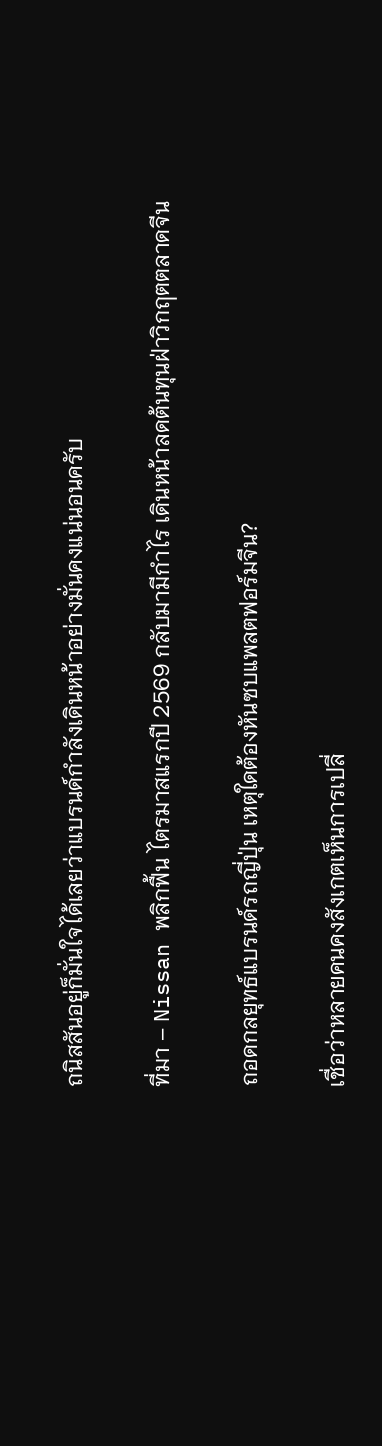ถนิสสันอยู่ก็มั่นใจได้เลยว่าแบรนด์กำลังเดินหน้าอย่างมั่นคงแน่นอนครับ

ที่มา – Nissan พลิกฟื้น ไตรมาสแรกปี 2569 กลับมามีกำไร เดินหน้าลดต้นทุนฝ่าวิกฤตตลาดจีน

ถอดกลยุทธ์แบรนด์รถญี่ปุ่น เหตุใดต้องหันซบแพลตฟอร์มจีน?

เชื่อว่าหลายคนคงสังเกตเห็นการเปลี่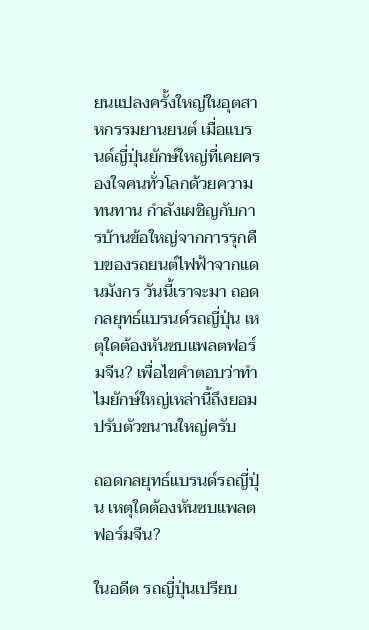ยนแปลงครั้งใหญ่ในอุตสาหกรรมยานยนต์ เมื่อแบรนด์ญี่ปุ่นยักษ์ใหญ่ที่เคยครองใจคนทั่วโลกด้วยความทนทาน กำลังเผชิญกับการบ้านข้อใหญ่จากการรุกคืบของรถยนต์ไฟฟ้าจากแดนมังกร วันนี้เราจะมา ถอดกลยุทธ์แบรนด์รถญี่ปุ่น เหตุใดต้องหันซบแพลตฟอร์มจีน? เพื่อไขคำตอบว่าทำไมยักษ์ใหญ่เหล่านี้ถึงยอมปรับตัวขนานใหญ่ครับ

ถอดกลยุทธ์แบรนด์รถญี่ปุ่น เหตุใดต้องหันซบแพลตฟอร์มจีน?

ในอดีต รถญี่ปุ่นเปรียบ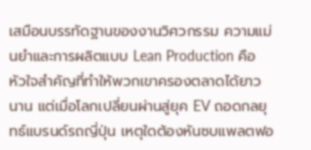เสมือนบรรทัดฐานของงานวิศวกรรม ความแม่นยำและการผลิตแบบ Lean Production คือหัวใจสำคัญที่ทำให้พวกเขาครองตลาดได้ยาวนาน แต่เมื่อโลกเปลี่ยนผ่านสู่ยุค EV ถอดกลยุทธ์แบรนด์รถญี่ปุ่น เหตุใดต้องหันซบแพลตฟอ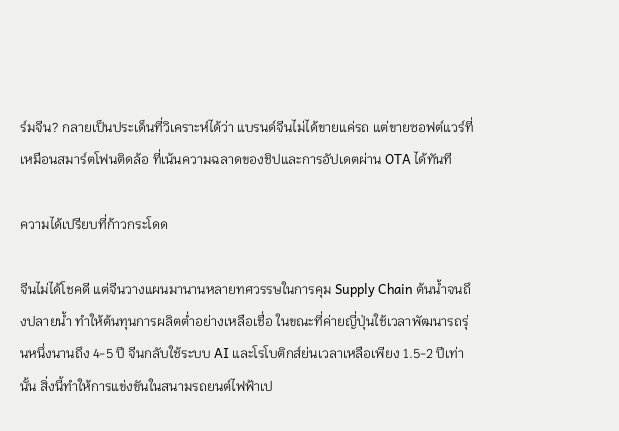ร์มจีน? กลายเป็นประเด็นที่วิเคราะห์ได้ว่า แบรนด์จีนไม่ได้ขายแค่รถ แต่ขายซอฟต์แวร์ที่เหมือนสมาร์ตโฟนติดล้อ ที่เน้นความฉลาดของชิปและการอัปเดตผ่าน OTA ได้ทันที

ความได้เปรียบที่ก้าวกระโดด

จีนไม่ได้โชคดี แต่จีนวางแผนมานานหลายทศวรรษในการคุม Supply Chain ต้นน้ำจนถึงปลายน้ำ ทำให้ต้นทุนการผลิตต่ำอย่างเหลือเชื่อ ในขณะที่ค่ายญี่ปุ่นใช้เวลาพัฒนารถรุ่นหนึ่งนานถึง 4-5 ปี จีนกลับใช้ระบบ AI และโรโบติกส์ย่นเวลาเหลือเพียง 1.5-2 ปีเท่านั้น สิ่งนี้ทำให้การแข่งขันในสนามรถยนต์ไฟฟ้าเป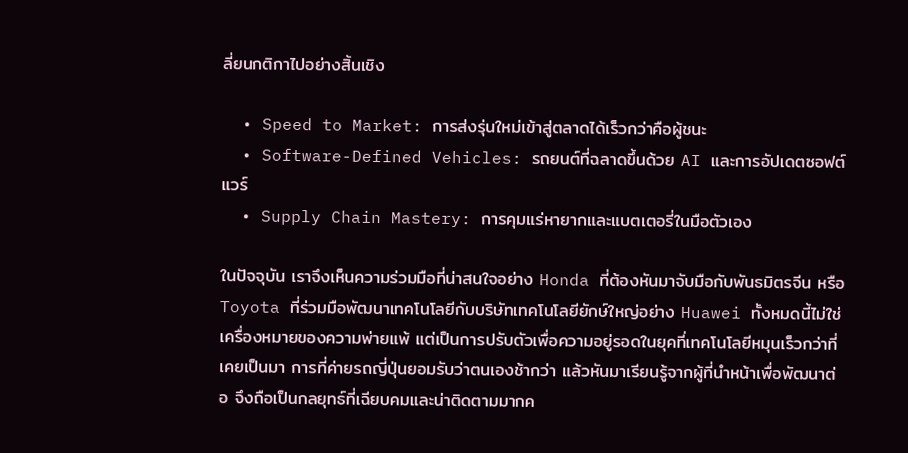ลี่ยนกติกาไปอย่างสิ้นเชิง

  • Speed to Market: การส่งรุ่นใหม่เข้าสู่ตลาดได้เร็วกว่าคือผู้ชนะ
  • Software-Defined Vehicles: รถยนต์ที่ฉลาดขึ้นด้วย AI และการอัปเดตซอฟต์แวร์
  • Supply Chain Mastery: การคุมแร่หายากและแบตเตอรี่ในมือตัวเอง

ในปัจจุบัน เราจึงเห็นความร่วมมือที่น่าสนใจอย่าง Honda ที่ต้องหันมาจับมือกับพันธมิตรจีน หรือ Toyota ที่ร่วมมือพัฒนาเทคโนโลยีกับบริษัทเทคโนโลยียักษ์ใหญ่อย่าง Huawei ทั้งหมดนี้ไม่ใช่เครื่องหมายของความพ่ายแพ้ แต่เป็นการปรับตัวเพื่อความอยู่รอดในยุคที่เทคโนโลยีหมุนเร็วกว่าที่เคยเป็นมา การที่ค่ายรถญี่ปุ่นยอมรับว่าตนเองช้ากว่า แล้วหันมาเรียนรู้จากผู้ที่นำหน้าเพื่อพัฒนาต่อ จึงถือเป็นกลยุทธ์ที่เฉียบคมและน่าติดตามมากค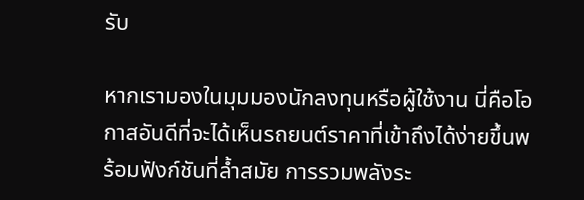รับ

หากเรามองในมุมมองนักลงทุนหรือผู้ใช้งาน นี่คือโอกาสอันดีที่จะได้เห็นรถยนต์ราคาที่เข้าถึงได้ง่ายขึ้นพร้อมฟังก์ชันที่ล้ำสมัย การรวมพลังระ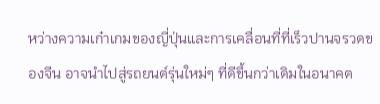หว่างความเก๋าเกมของญี่ปุ่นและการเคลื่อนที่ที่เร็วปานจรวดของจีน อาจนำไปสู่รถยนต์รุ่นใหม่ๆ ที่ดีขึ้นกว่าเดิมในอนาคต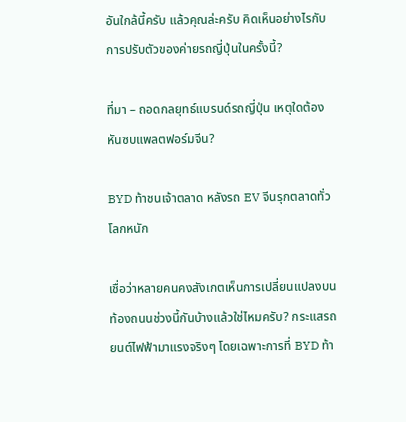อันใกล้นี้ครับ แล้วคุณล่ะครับ คิดเห็นอย่างไรกับการปรับตัวของค่ายรถญี่ปุ่นในครั้งนี้?

ที่มา – ถอดกลยุทธ์แบรนด์รถญี่ปุ่น เหตุใดต้องหันซบแพลตฟอร์มจีน?

BYD ท้าชนเจ้าตลาด หลังรถ EV จีนรุกตลาดทั่วโลกหนัก

เชื่อว่าหลายคนคงสังเกตเห็นการเปลี่ยนแปลงบนท้องถนนช่วงนี้กันบ้างแล้วใช่ไหมครับ? กระแสรถยนต์ไฟฟ้ามาแรงจริงๆ โดยเฉพาะการที่ BYD ท้า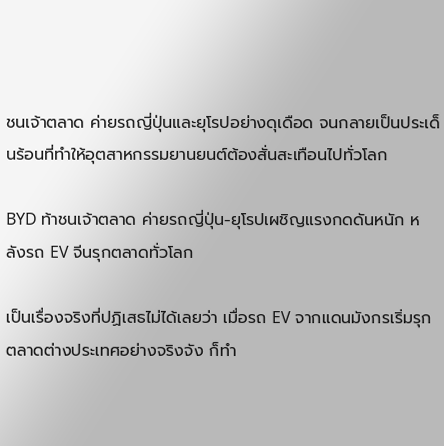ชนเจ้าตลาด ค่ายรถญี่ปุ่นและยุโรปอย่างดุเดือด จนกลายเป็นประเด็นร้อนที่ทำให้อุตสาหกรรมยานยนต์ต้องสั่นสะเทือนไปทั่วโลก

BYD ท้าชนเจ้าตลาด ค่ายรถญี่ปุ่น-ยุโรปเผชิญแรงกดดันหนัก หลังรถ EV จีนรุกตลาดทั่วโลก

เป็นเรื่องจริงที่ปฏิเสธไม่ได้เลยว่า เมื่อรถ EV จากแดนมังกรเริ่มรุกตลาดต่างประเทศอย่างจริงจัง ก็ทำ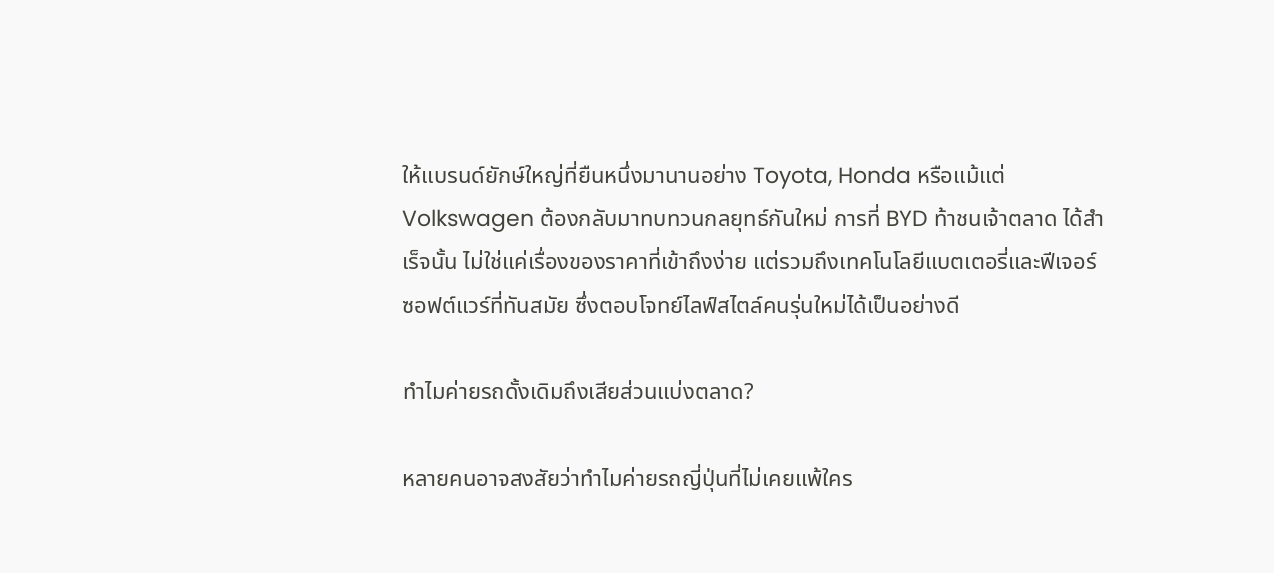ให้แบรนด์ยักษ์ใหญ่ที่ยืนหนึ่งมานานอย่าง Toyota, Honda หรือแม้แต่ Volkswagen ต้องกลับมาทบทวนกลยุทธ์กันใหม่ การที่ BYD ท้าชนเจ้าตลาด ได้สำเร็จนั้น ไม่ใช่แค่เรื่องของราคาที่เข้าถึงง่าย แต่รวมถึงเทคโนโลยีแบตเตอรี่และฟีเจอร์ซอฟต์แวร์ที่ทันสมัย ซึ่งตอบโจทย์ไลฟ์สไตล์คนรุ่นใหม่ได้เป็นอย่างดี

ทำไมค่ายรถดั้งเดิมถึงเสียส่วนแบ่งตลาด?

หลายคนอาจสงสัยว่าทำไมค่ายรถญี่ปุ่นที่ไม่เคยแพ้ใคร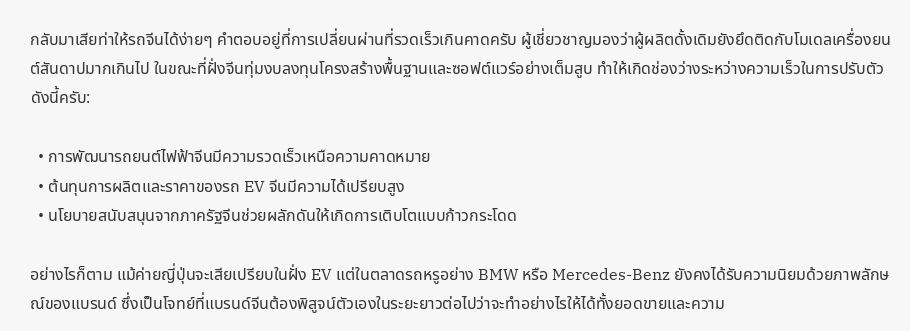กลับมาเสียท่าให้รถจีนได้ง่ายๆ คำตอบอยู่ที่การเปลี่ยนผ่านที่รวดเร็วเกินคาดครับ ผู้เชี่ยวชาญมองว่าผู้ผลิตดั้งเดิมยังยึดติดกับโมเดลเครื่องยนต์สันดาปมากเกินไป ในขณะที่ฝั่งจีนทุ่มงบลงทุนโครงสร้างพื้นฐานและซอฟต์แวร์อย่างเต็มสูบ ทำให้เกิดช่องว่างระหว่างความเร็วในการปรับตัว ดังนี้ครับ:

  • การพัฒนารถยนต์ไฟฟ้าจีนมีความรวดเร็วเหนือความคาดหมาย
  • ต้นทุนการผลิตและราคาของรถ EV จีนมีความได้เปรียบสูง
  • นโยบายสนับสนุนจากภาครัฐจีนช่วยผลักดันให้เกิดการเติบโตแบบก้าวกระโดด

อย่างไรก็ตาม แม้ค่ายญี่ปุ่นจะเสียเปรียบในฝั่ง EV แต่ในตลาดรถหรูอย่าง BMW หรือ Mercedes-Benz ยังคงได้รับความนิยมด้วยภาพลักษณ์ของแบรนด์ ซึ่งเป็นโจทย์ที่แบรนด์จีนต้องพิสูจน์ตัวเองในระยะยาวต่อไปว่าจะทำอย่างไรให้ได้ทั้งยอดขายและความ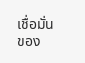เชื่อมั่นของ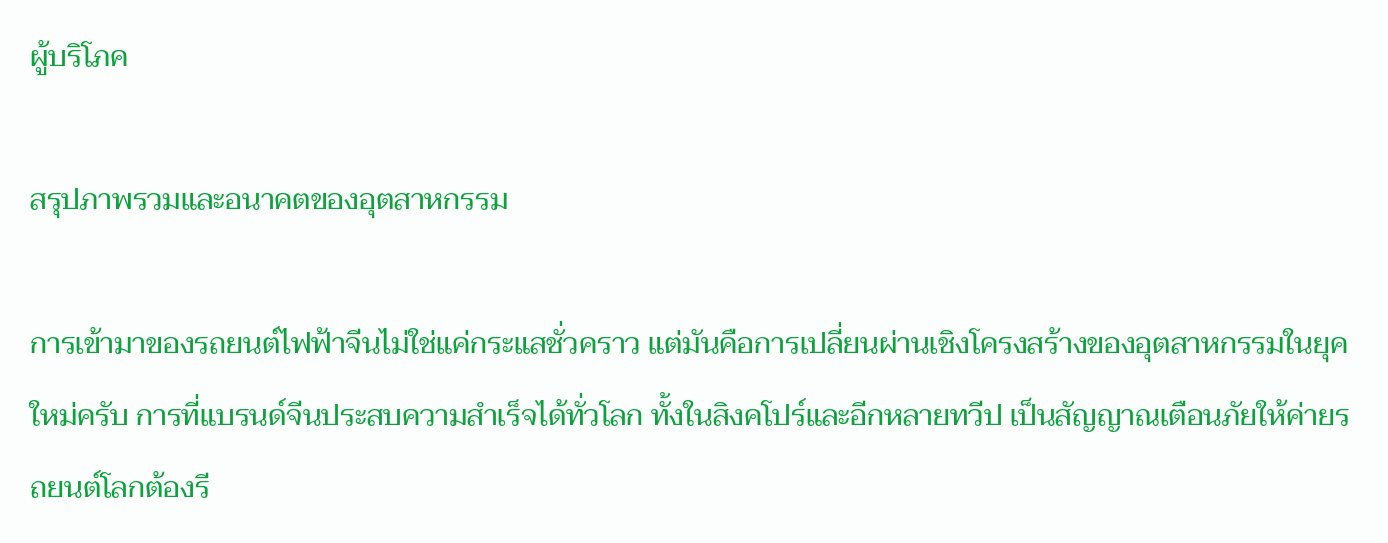ผู้บริโภค

สรุปภาพรวมและอนาคตของอุตสาหกรรม

การเข้ามาของรถยนต์ไฟฟ้าจีนไม่ใช่แค่กระแสชั่วคราว แต่มันคือการเปลี่ยนผ่านเชิงโครงสร้างของอุตสาหกรรมในยุคใหม่ครับ การที่แบรนด์จีนประสบความสำเร็จได้ทั่วโลก ทั้งในสิงคโปร์และอีกหลายทวีป เป็นสัญญาณเตือนภัยให้ค่ายรถยนต์โลกต้องรี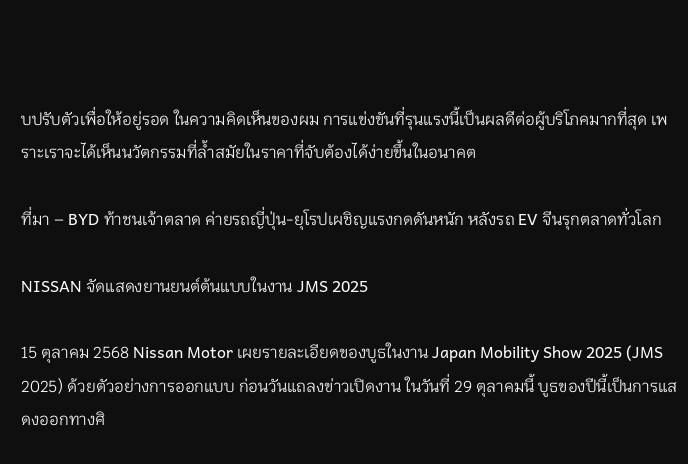บปรับตัวเพื่อให้อยู่รอด ในความคิดเห็นของผม การแข่งขันที่รุนแรงนี้เป็นผลดีต่อผู้บริโภคมากที่สุด เพราะเราจะได้เห็นนวัตกรรมที่ล้ำสมัยในราคาที่จับต้องได้ง่ายขึ้นในอนาคต

ที่มา – BYD ท้าชนเจ้าตลาด ค่ายรถญี่ปุ่น-ยุโรปเผชิญแรงกดดันหนัก หลังรถ EV จีนรุกตลาดทั่วโลก

NISSAN จัดแสดงยานยนต์ต้นแบบในงาน JMS 2025

15 ตุลาคม 2568 Nissan Motor เผยรายละเอียดของบูธในงาน Japan Mobility Show 2025 (JMS 2025) ด้วยตัวอย่างการออกแบบ ก่อนวันแถลงข่าวเปิดงาน ในวันที่ 29 ตุลาคมนี้ บูธของปีนี้เป็นการแสดงออกทางศิ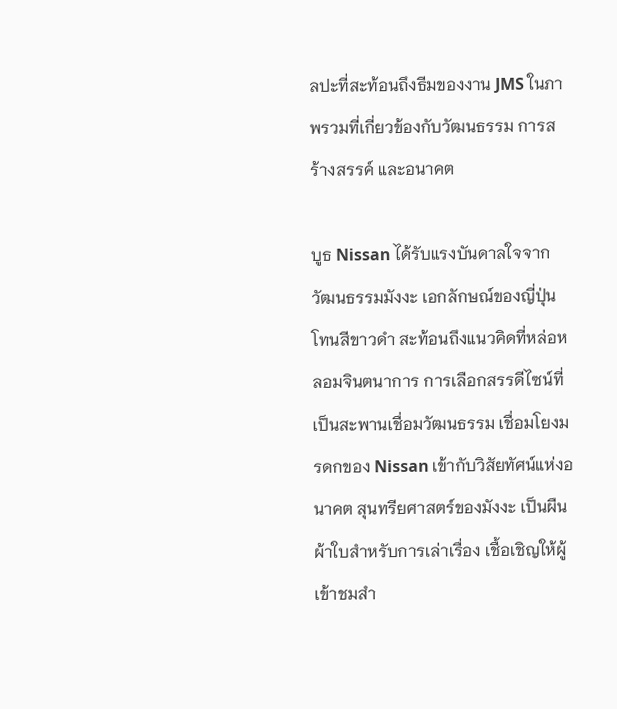ลปะที่สะท้อนถึงธีมของงาน JMS ในภาพรวมที่เกี่ยวข้องกับวัฒนธรรม การสร้างสรรค์ และอนาคต

บูธ Nissan ได้รับแรงบันดาลใจจากวัฒนธรรมมังงะ เอกลักษณ์ของญี่ปุ่น โทนสีขาวดำ สะท้อนถึงแนวคิดที่หล่อหลอมจินตนาการ การเลือกสรรดีไซน์ที่เป็นสะพานเชื่อมวัฒนธรรม เชื่อมโยงมรดกของ Nissan เข้ากับวิสัยทัศน์แห่งอนาคต สุนทรียศาสตร์ของมังงะ เป็นผืนผ้าใบสำหรับการเล่าเรื่อง เชื้อเชิญให้ผู้เข้าชมสำ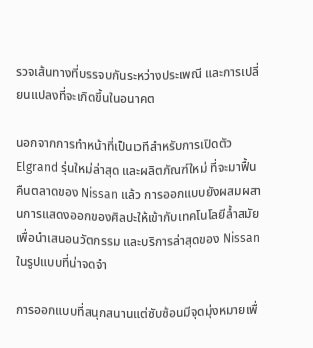รวจเส้นทางที่บรรจบกันระหว่างประเพณี และการเปลี่ยนแปลงที่จะเกิดขึ้นในอนาคต

นอกจากการทำหน้าที่เป็นเวทีสำหรับการเปิดตัว Elgrand รุ่นใหม่ล่าสุด และผลิตภัณฑ์ใหม่ ที่จะมาฟื้นคืนตลาดของ Nissan แล้ว การออกแบบยังผสมผสานการแสดงออกของศิลปะให้เข้ากับเทคโนโลยีล้ำสมัย เพื่อนำเสนอนวัตกรรม และบริการล่าสุดของ Nissan ในรูปแบบที่น่าจดจำ

การออกแบบที่สนุกสนานแต่ซับซ้อนมีจุดมุ่งหมายเพื่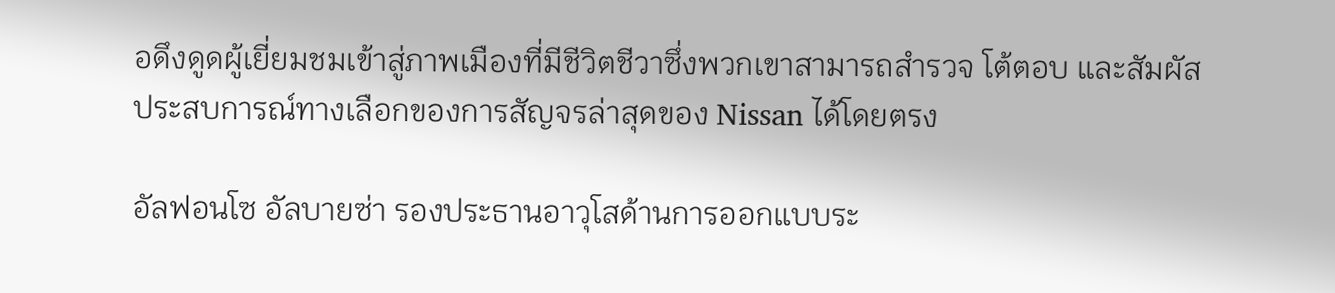อดึงดูดผู้เยี่ยมชมเข้าสู่ภาพเมืองที่มีชีวิตชีวาซึ่งพวกเขาสามารถสำรวจ โต้ตอบ และสัมผัสประสบการณ์ทางเลือกของการสัญจรล่าสุดของ Nissan ได้โดยตรง

อัลฟอนโซ อัลบายซ่า รองประธานอาวุโสด้านการออกแบบระ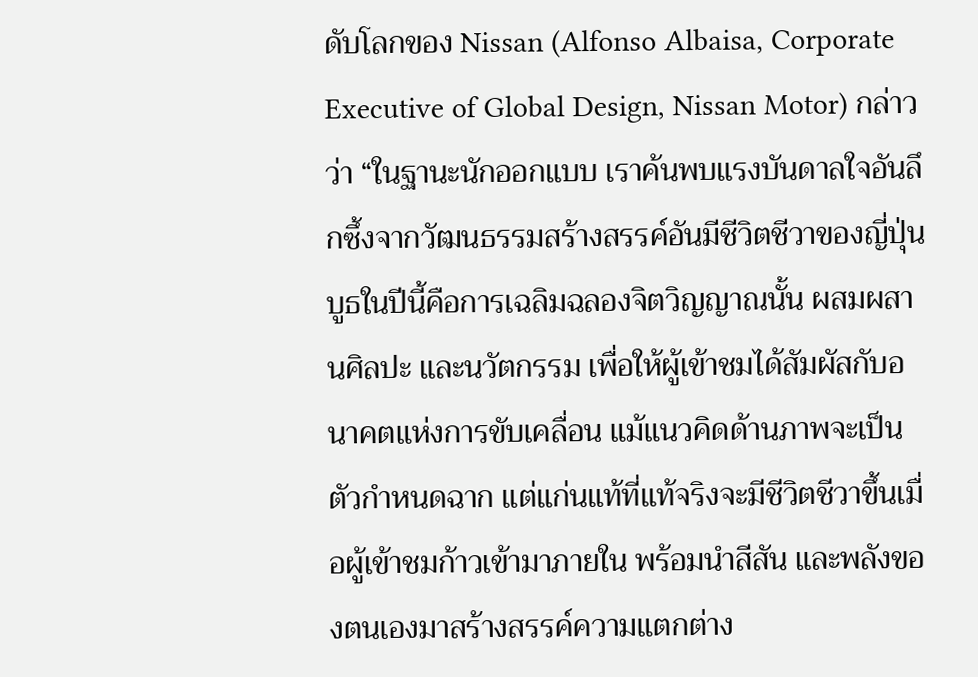ดับโลกของ Nissan (Alfonso Albaisa, Corporate Executive of Global Design, Nissan Motor) กล่าวว่า “ในฐานะนักออกแบบ เราค้นพบแรงบันดาลใจอันลึกซึ้งจากวัฒนธรรมสร้างสรรค์อันมีชีวิตชีวาของญี่ปุ่น บูธในปีนี้คือการเฉลิมฉลองจิตวิญญาณนั้น ผสมผสานศิลปะ และนวัตกรรม เพื่อให้ผู้เข้าชมได้สัมผัสกับอนาคตแห่งการขับเคลื่อน แม้แนวคิดด้านภาพจะเป็นตัวกำหนดฉาก แต่แก่นแท้ที่แท้จริงจะมีชีวิตชีวาขึ้นเมื่อผู้เข้าชมก้าวเข้ามาภายใน พร้อมนำสีสัน และพลังของตนเองมาสร้างสรรค์ความแตกต่าง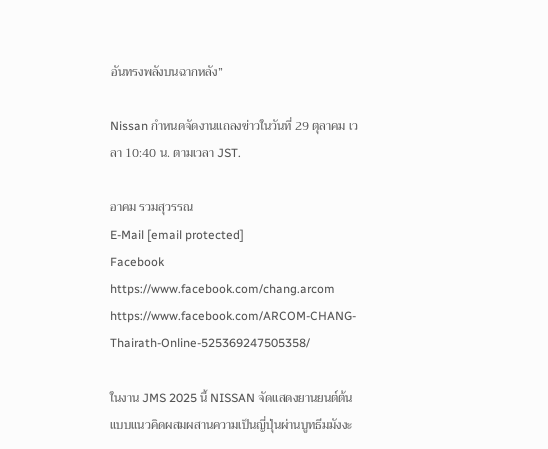อันทรงพลังบนฉากหลัง”

Nissan กำหนดจัดงานแถลงข่าวในวันที่ 29 ตุลาคม เวลา 10:40 น. ตามเวลา JST.

อาคม รวมสุวรรณ
E-Mail [email protected]
Facebook https://www.facebook.com/chang.arcom
https://www.facebook.com/ARCOM-CHANG-Thairath-Online-525369247505358/

ในงาน JMS 2025 นี้ NISSAN จัดแสดงยานยนต์ต้นแบบแนวคิดผสมผสานความเป็นญี่ปุ่นผ่านบูทธีมมังงะ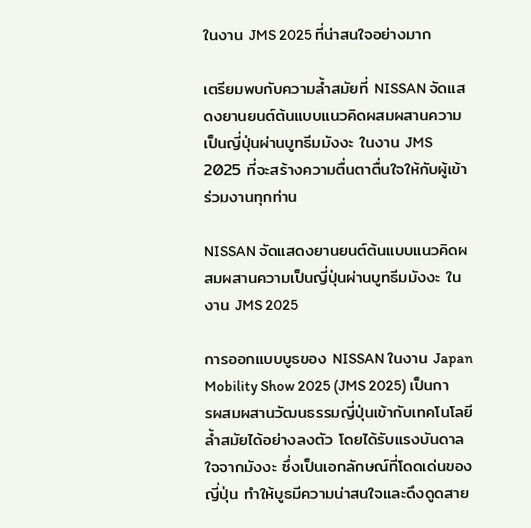ในงาน JMS 2025 ที่น่าสนใจอย่างมาก

เตรียมพบกับความล้ำสมัยที่ NISSAN จัดแสดงยานยนต์ต้นแบบแนวคิดผสมผสานความเป็นญี่ปุ่นผ่านบูทธีมมังงะ ในงาน JMS 2025 ที่จะสร้างความตื่นตาตื่นใจให้กับผู้เข้าร่วมงานทุกท่าน

NISSAN จัดแสดงยานยนต์ต้นแบบแนวคิดผสมผสานความเป็นญี่ปุ่นผ่านบูทธีมมังงะ ในงาน JMS 2025

การออกแบบบูธของ NISSAN ในงาน Japan Mobility Show 2025 (JMS 2025) เป็นการผสมผสานวัฒนธรรมญี่ปุ่นเข้ากับเทคโนโลยีล้ำสมัยได้อย่างลงตัว โดยได้รับแรงบันดาลใจจากมังงะ ซึ่งเป็นเอกลักษณ์ที่โดดเด่นของญี่ปุ่น ทำให้บูธมีความน่าสนใจและดึงดูดสาย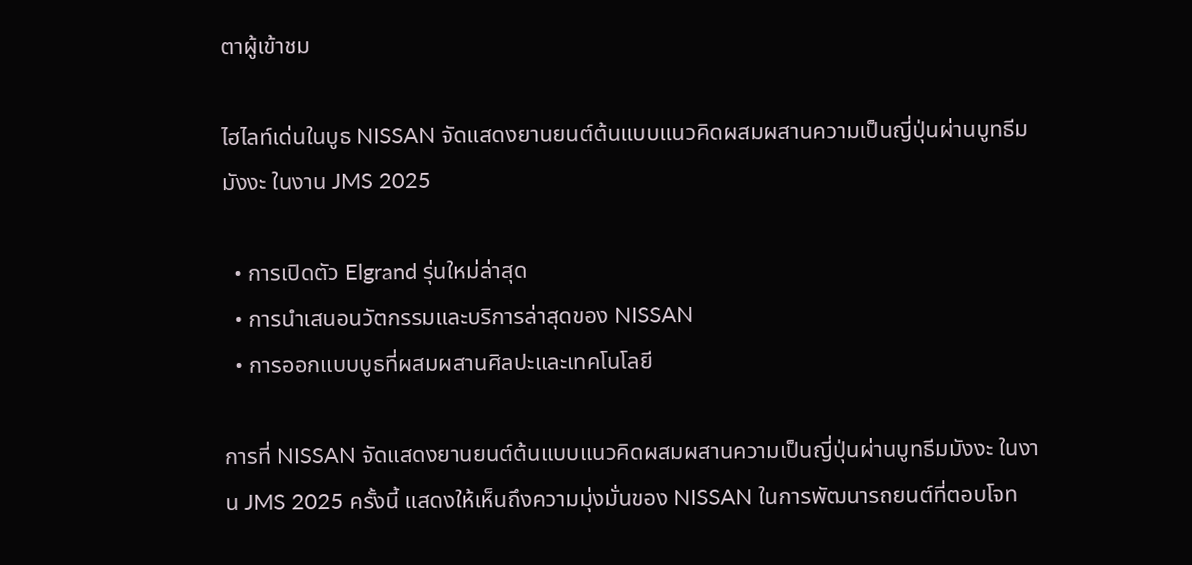ตาผู้เข้าชม

ไฮไลท์เด่นในบูธ NISSAN จัดแสดงยานยนต์ต้นแบบแนวคิดผสมผสานความเป็นญี่ปุ่นผ่านบูทธีมมังงะ ในงาน JMS 2025

  • การเปิดตัว Elgrand รุ่นใหม่ล่าสุด
  • การนำเสนอนวัตกรรมและบริการล่าสุดของ NISSAN
  • การออกแบบบูธที่ผสมผสานศิลปะและเทคโนโลยี

การที่ NISSAN จัดแสดงยานยนต์ต้นแบบแนวคิดผสมผสานความเป็นญี่ปุ่นผ่านบูทธีมมังงะ ในงาน JMS 2025 ครั้งนี้ แสดงให้เห็นถึงความมุ่งมั่นของ NISSAN ในการพัฒนารถยนต์ที่ตอบโจท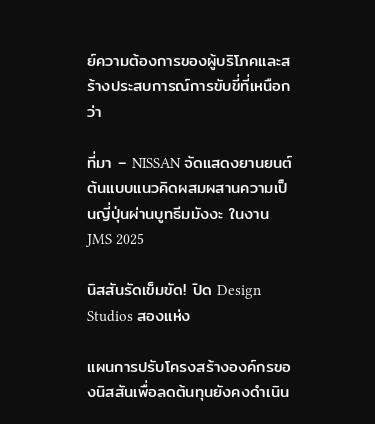ย์ความต้องการของผู้บริโภคและสร้างประสบการณ์การขับขี่ที่เหนือกว่า

ที่มา – NISSAN จัดแสดงยานยนต์ต้นแบบแนวคิดผสมผสานความเป็นญี่ปุ่นผ่านบูทธีมมังงะ ในงาน JMS 2025

นิสสันรัดเข็มขัด! ปิด Design Studios สองแห่ง

แผนการปรับโครงสร้างองค์กรของนิสสันเพื่อลดต้นทุนยังคงดำเนิน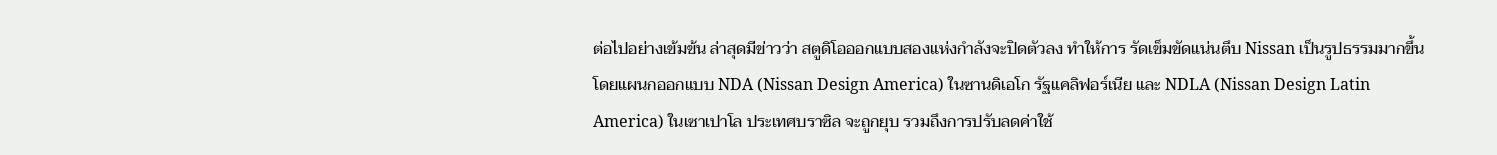ต่อไปอย่างเข้มข้น ล่าสุดมีข่าวว่า สตูดิโอออกแบบสองแห่งกำลังจะปิดตัวลง ทำให้การ รัดเข็มขัดแน่นตึบ Nissan เป็นรูปธรรมมากขึ้น โดยแผนกออกแบบ NDA (Nissan Design America) ในซานดิเอโก รัฐแคลิฟอร์เนีย และ NDLA (Nissan Design Latin America) ในเซาเปาโล ประเทศบราซิล จะถูกยุบ รวมถึงการปรับลดค่าใช้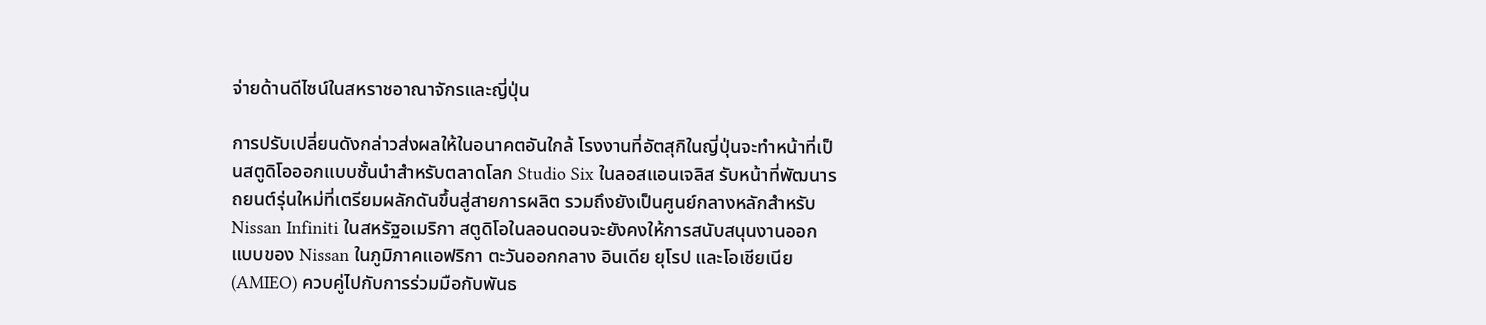จ่ายด้านดีไซน์ในสหราชอาณาจักรและญี่ปุ่น

การปรับเปลี่ยนดังกล่าวส่งผลให้ในอนาคตอันใกล้ โรงงานที่อัตสุกิในญี่ปุ่นจะทำหน้าที่เป็นสตูดิโอออกแบบชั้นนำสำหรับตลาดโลก Studio Six ในลอสแอนเจลิส รับหน้าที่พัฒนารถยนต์รุ่นใหม่ที่เตรียมผลักดันขึ้นสู่สายการผลิต รวมถึงยังเป็นศูนย์กลางหลักสำหรับ Nissan Infiniti ในสหรัฐอเมริกา สตูดิโอในลอนดอนจะยังคงให้การสนับสนุนงานออกแบบของ Nissan ในภูมิภาคแอฟริกา ตะวันออกกลาง อินเดีย ยุโรป และโอเชียเนีย (AMIEO) ควบคู่ไปกับการร่วมมือกับพันธ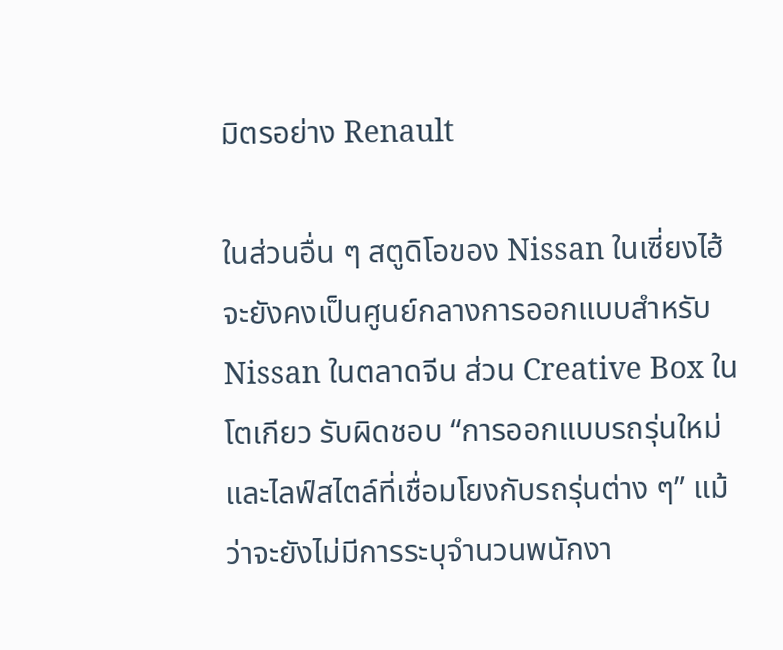มิตรอย่าง Renault

ในส่วนอื่น ๆ สตูดิโอของ Nissan ในเซี่ยงไฮ้จะยังคงเป็นศูนย์กลางการออกแบบสำหรับ Nissan ในตลาดจีน ส่วน Creative Box ในโตเกียว รับผิดชอบ “การออกแบบรถรุ่นใหม่ และไลฟ์สไตล์ที่เชื่อมโยงกับรถรุ่นต่าง ๆ” แม้ว่าจะยังไม่มีการระบุจำนวนพนักงา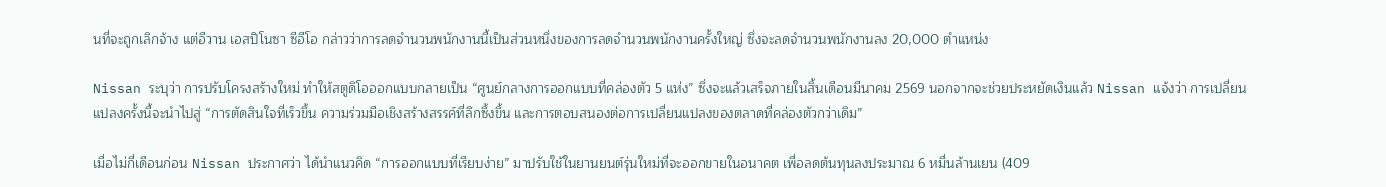นที่จะถูกเลิกจ้าง แต่อีวาน เอสปิโนซา ซีอีโอ กล่าวว่าการลดจำนวนพนักงานนี้เป็นส่วนหนึ่งของการลดจำนวนพนักงานครั้งใหญ่ ซึ่งจะลดจำนวนพนักงานลง 20,000 ตำแหน่ง

Nissan ระบุว่า การปรับโครงสร้างใหม่ ทำให้สตูดิโอออกแบบกลายเป็น “ศูนย์กลางการออกแบบที่คล่องตัว 5 แห่ง” ซึ่งจะแล้วเสร็จภายในสิ้นเดือนมีนาคม 2569 นอกจากจะช่วยประหยัดเงินแล้ว Nissan แจ้งว่า การเปลี่ยนแปลงครั้งนี้จะนำไปสู่ “การตัดสินใจที่เร็วขึ้น ความร่วมมือเชิงสร้างสรรค์ที่ลึกซึ้งขึ้น และการตอบสนองต่อการเปลี่ยนแปลงของตลาดที่คล่องตัวกว่าเดิม”

เมื่อไม่กี่เดือนก่อน Nissan ประกาศว่า ได้นำแนวคิด “การออกแบบที่เรียบง่าย” มาปรับใช้ในยานยนต์รุ่นใหม่ที่จะออกขายในอนาคต เพื่อลดต้นทุนลงประมาณ 6 หมื่นล้านเยน (409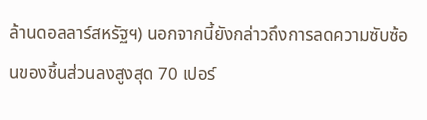ล้านดอลลาร์สหรัฐฯ) นอกจากนี้ยังกล่าวถึงการลดความซับซ้อนของชิ้นส่วนลงสูงสุด 70 เปอร์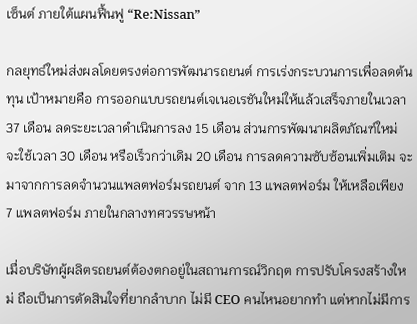เซ็นต์ ภายใต้แผนฟื้นฟู “Re:Nissan”

กลยุทธ์ใหม่ส่งผลโดยตรงต่อการพัฒนารถยนต์ การเร่งกระบวนการเพื่อลดต้นทุน เป้าหมายคือ การออกแบบรถยนต์เจเนอเรชันใหม่ให้แล้วเสร็จภายในเวลา 37 เดือน ลดระยะเวลาดำเนินการลง 15 เดือน ส่วนการพัฒนาผลิตภัณฑ์ใหม่ จะใช้เวลา 30 เดือน หรือเร็วกว่าเดิม 20 เดือน การลดความซับซ้อนเพิ่มเติม จะมาจากการลดจำนวนแพลตฟอร์มรถยนต์ จาก 13 แพลตฟอร์ม ให้เหลือเพียง 7 แพลตฟอร์ม ภายในกลางทศวรรษหน้า

เมื่อบริษัทผู้ผลิตรถยนต์ต้องตกอยู่ในสถานการณ์วิกฤต การปรับโครงสร้างใหม่ ถือเป็นการตัดสินใจที่ยากลำบาก ไม่มี CEO คนไหนอยากทำ แต่หากไม่มีการ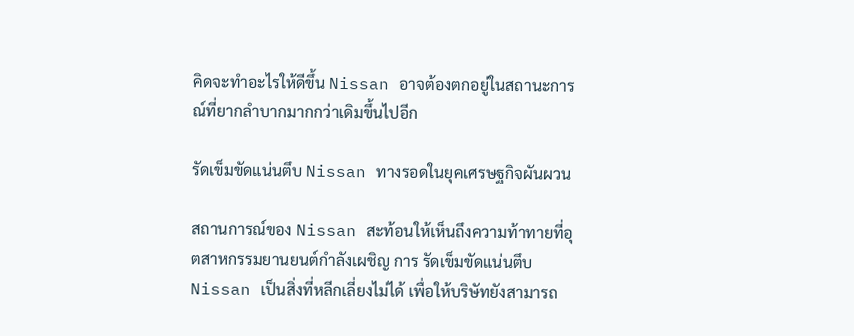คิดจะทำอะไรให้ดีขึ้น Nissan อาจต้องตกอยู่ในสถานะการณ์ที่ยากลำบากมากกว่าเดิมขึ้นไปอีก

รัดเข็มขัดแน่นตึบ Nissan ทางรอดในยุคเศรษฐกิจผันผวน

สถานการณ์ของ Nissan สะท้อนให้เห็นถึงความท้าทายที่อุตสาหกรรมยานยนต์กำลังเผชิญ การ รัดเข็มขัดแน่นตึบ Nissan เป็นสิ่งที่หลีกเลี่ยงไม่ได้ เพื่อให้บริษัทยังสามารถ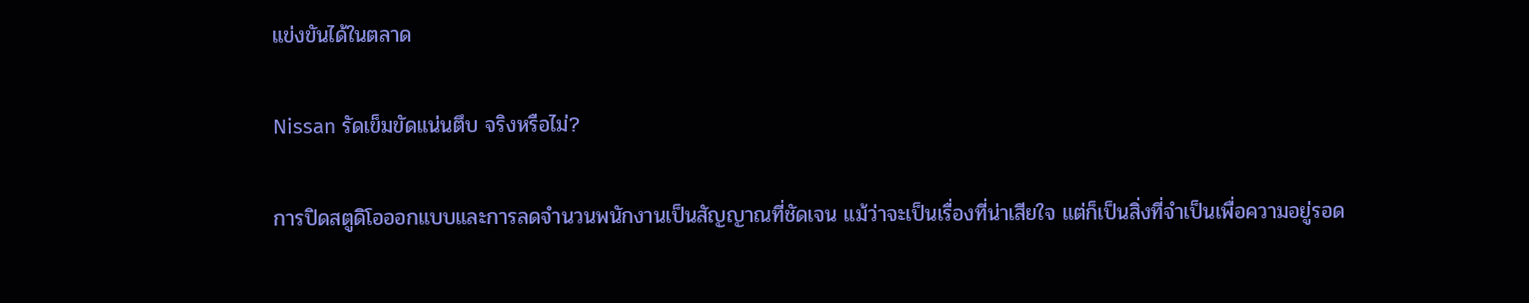แข่งขันได้ในตลาด

Nissan รัดเข็มขัดแน่นตึบ จริงหรือไม่?

การปิดสตูดิโอออกแบบและการลดจำนวนพนักงานเป็นสัญญาณที่ชัดเจน แม้ว่าจะเป็นเรื่องที่น่าเสียใจ แต่ก็เป็นสิ่งที่จำเป็นเพื่อความอยู่รอด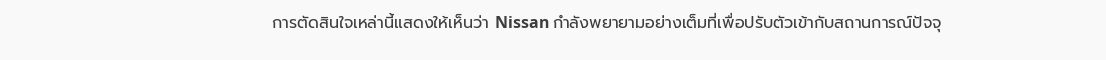การตัดสินใจเหล่านี้แสดงให้เห็นว่า Nissan กำลังพยายามอย่างเต็มที่เพื่อปรับตัวเข้ากับสถานการณ์ปัจจุ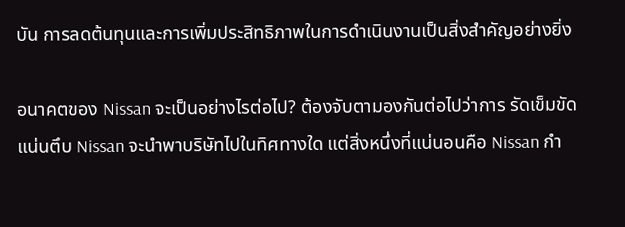บัน การลดต้นทุนและการเพิ่มประสิทธิภาพในการดำเนินงานเป็นสิ่งสำคัญอย่างยิ่ง

อนาคตของ Nissan จะเป็นอย่างไรต่อไป? ต้องจับตามองกันต่อไปว่าการ รัดเข็มขัดแน่นตึบ Nissan จะนำพาบริษัทไปในทิศทางใด แต่สิ่งหนึ่งที่แน่นอนคือ Nissan กำ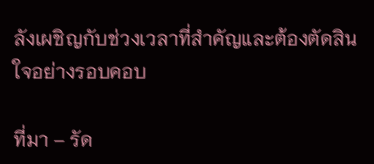ลังเผชิญกับช่วงเวลาที่สำคัญและต้องตัดสินใจอย่างรอบคอบ

ที่มา – รัด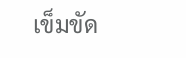เข็มขัด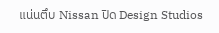แน่นตึบ Nissan ปิด Design Studios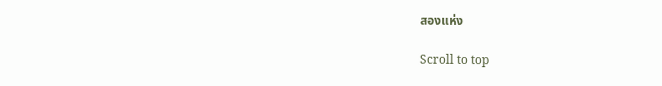สองแห่ง

Scroll to top